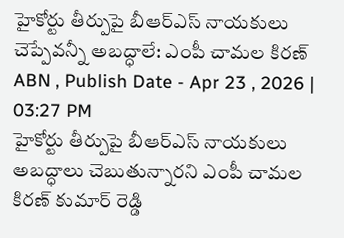హైకోర్టు తీర్పుపై బీఆర్ఎస్ నాయకులు చెప్పేవన్నీ అబద్ధాలే: ఎంపీ చామల కిరణ్
ABN , Publish Date - Apr 23 , 2026 | 03:27 PM
హైకోర్టు తీర్పుపై బీఆర్ఎస్ నాయకులు అబద్ధాలు చెబుతున్నారని ఎంపీ చామల కిరణ్ కుమార్ రెడ్డి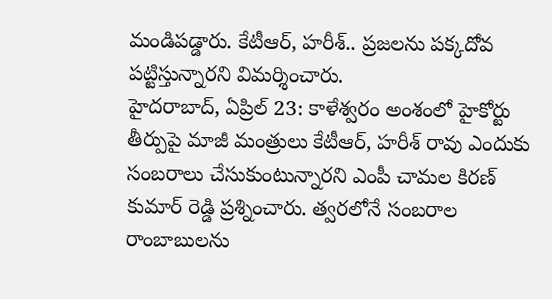మండిపడ్డారు. కేటీఆర్, హరీశ్.. ప్రజలను పక్కదోవ పట్టిస్తున్నారని విమర్శించారు.
హైదరాబాద్, ఏప్రిల్ 23: కాళేశ్వరం అంశంలో హైకోర్టు తీర్పుపై మాజీ మంత్రులు కేటీఆర్, హరీశ్ రావు ఎందుకు సంబరాలు చేసుకుంటున్నారని ఎంపీ చామల కిరణ్ కుమార్ రెడ్డి ప్రశ్నించారు. త్వరలోనే సంబరాల రాంబాబులను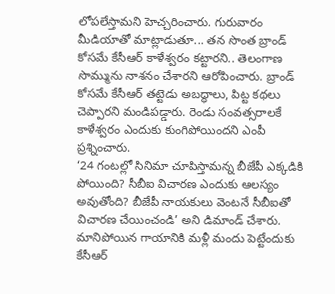లోపలేస్తామని హెచ్చరించారు. గురువారం మీడియాతో మాట్లాడుతూ... తన సొంత బ్రాండ్ కోసమే కేసీఆర్ కాళేశ్వరం కట్టారని.. తెలంగాణ సొమ్మును నాశనం చేశారని ఆరోపించారు. బ్రాండ్ కోసమే కేసీఆర్ తట్టెడు అబద్ధాలు, పిట్ట కథలు చెప్పారని మండిపడ్డారు. రెండు సంవత్సరాలకే కాళేశ్వరం ఎందుకు కుంగిపోయిందని ఎంపీ ప్రశ్నించారు.
‘24 గంటల్లో సినిమా చూపిస్తామన్న బీజేపీ ఎక్కడికి పోయింది? సీబీఐ విచారణ ఎందుకు ఆలస్యం అవుతోంది? బీజేపీ నాయకులు వెంటనే సీబీఐతో విచారణ చేయించండి’ అని డిమాండ్ చేశారు. మానిపోయిన గాయానికి మళ్లీ మందు పెట్టేందుకు కేసీఆర్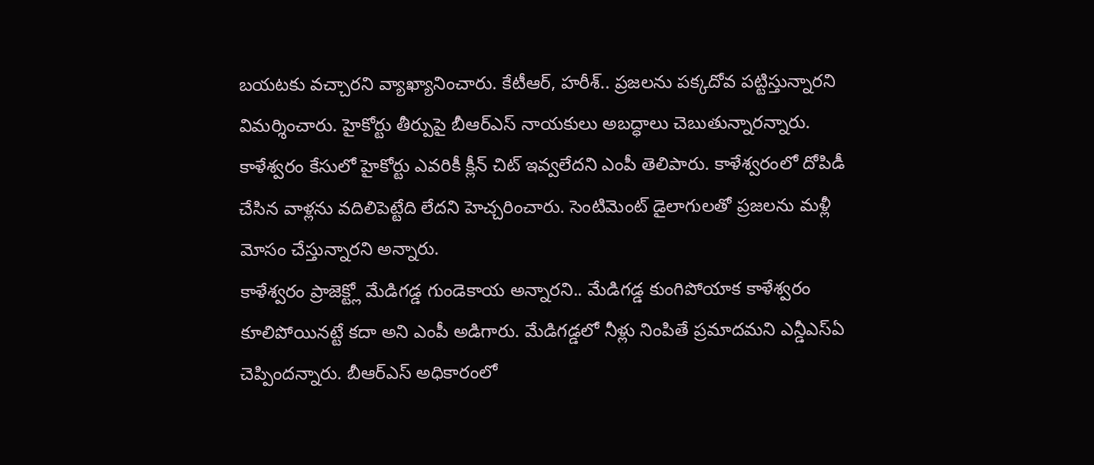బయటకు వచ్చారని వ్యాఖ్యానించారు. కేటీఆర్, హరీశ్.. ప్రజలను పక్కదోవ పట్టిస్తున్నారని విమర్శించారు. హైకోర్టు తీర్పుపై బీఆర్ఎస్ నాయకులు అబద్ధాలు చెబుతున్నారన్నారు. కాళేశ్వరం కేసులో హైకోర్టు ఎవరికీ క్లీన్ చిట్ ఇవ్వలేదని ఎంపీ తెలిపారు. కాళేశ్వరంలో దోపిడీ చేసిన వాళ్లను వదిలిపెట్టేది లేదని హెచ్చరించారు. సెంటిమెంట్ డైలాగులతో ప్రజలను మళ్లీ మోసం చేస్తున్నారని అన్నారు.
కాళేశ్వరం ప్రాజెక్ట్లో మేడిగడ్డ గుండెకాయ అన్నారని.. మేడిగడ్డ కుంగిపోయాక కాళేశ్వరం కూలిపోయినట్టే కదా అని ఎంపీ అడిగారు. మేడిగడ్డలో నీళ్లు నింపితే ప్రమాదమని ఎన్డీఎస్ఏ చెప్పిందన్నారు. బీఆర్ఎస్ అధికారంలో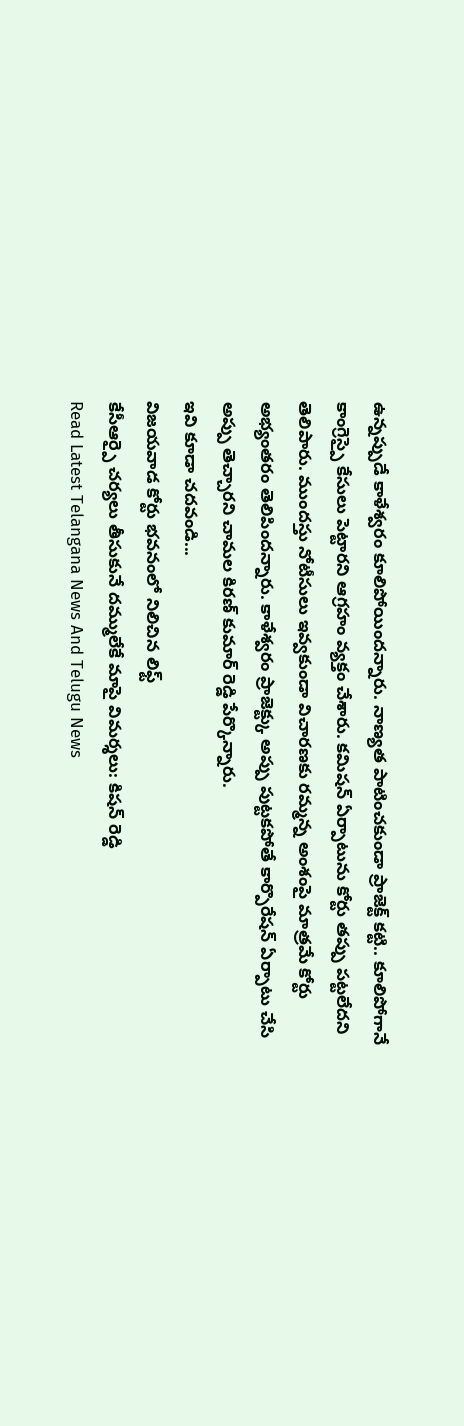ఉన్నప్పుడే కాళేశ్వరం కూలిపోయిందన్నారు. నాణ్యత పాటించకుండా ప్రాజెక్ట్ కట్టి.. కూలిపోగానే కాంగ్రెస్పై కేసులు పెట్టారని ఆగ్రహం వ్యక్తం చేశారు. కమిషన్ ఏర్పాటును కోర్టు తప్పు పట్టలేదని తెలిపారు. ముందస్తు నోటీసులు ఇవ్వకుండా విచారణకు రమ్మన్న అంశంపై మాత్రమే కోర్టు అభ్యంతరం తెలిపిందన్నారు. కాళేశ్వరం ప్రాజెక్ట్కు అప్పు పుట్టకపోతే కార్పొరేషన్ ఏర్పాటు చేసి అప్పు తెచ్చారని చామల కిరణ్ కుమార్ రెడ్డి పేర్కొన్నారు.
ఇవి కూడా చదవండి...
విజయవాడ కోర్టు భవనంలో నిలిచిన లిఫ్ట్
కేసీఆర్పై చర్యలు తీసుకునే దమ్ములేకే మాపై విమర్శలు: కిషన్ రెడ్డి
Read Latest Telangana News And Telugu News